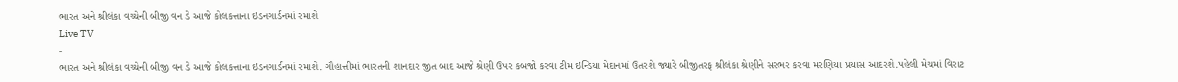ભારત અને શ્રીલંકા વચ્ચેની બીજી વન ડે આજે કોલકત્તાના ઇડનગાર્ડનમાં રમાશે
Live TV
-
ભારત અને શ્રીલંકા વચ્ચેની બીજી વન ડે આજે કોલકત્તાના ઇડનગાર્ડનમાં રમાશે. ગૌહાત્તીમાં ભારતની શાનદાર જીત બાદ આજે શ્રેણી ઉપર કબજો કરવા ટીમ ઇન્ડિયા મેદાનમાં ઉતરશે જ્યારે બીજીતરફ શ્રીલંકા શ્રેણીને સરભર કરવા મરણિયા પ્રયાસ આદરશે.પહેલી મેચમાં વિરાટ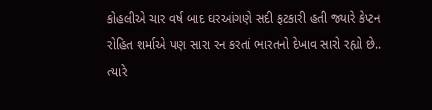કોહલીએ ચાર વર્ષ બાદ ઘરઆંગણે સદી ફટકારી હતી જ્યારે કેપ્ટન રોહિત શર્માએ પણ સારા રન કરતાં ભારતનો દેખાવ સારો રહ્યો છે.. ત્યારે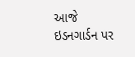આજે ઇડનગાર્ડન પર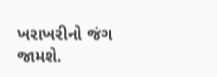ખરાખરીનો જંગ જામશે.